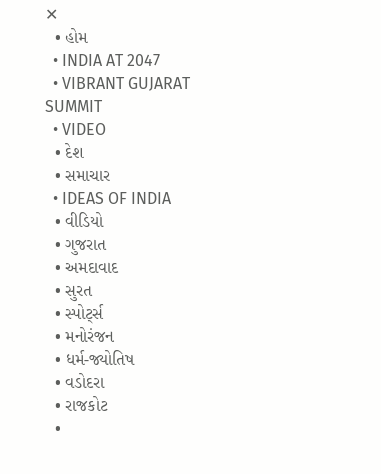✕
  • હોમ
  • INDIA AT 2047
  • VIBRANT GUJARAT SUMMIT
  • VIDEO
  • દેશ
  • સમાચાર
  • IDEAS OF INDIA
  • વીડિયો
  • ગુજરાત
  • અમદાવાદ
  • સુરત
  • સ્પોર્ટ્સ
  • મનોરંજન
  • ધર્મ-જ્યોતિષ
  • વડોદરા
  • રાજકોટ
  •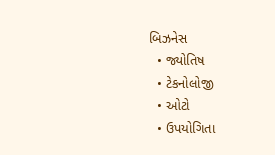બિઝનેસ
  • જ્યોતિષ
  • ટેકનોલોજી
  • ઓટો
  • ઉપયોગિતા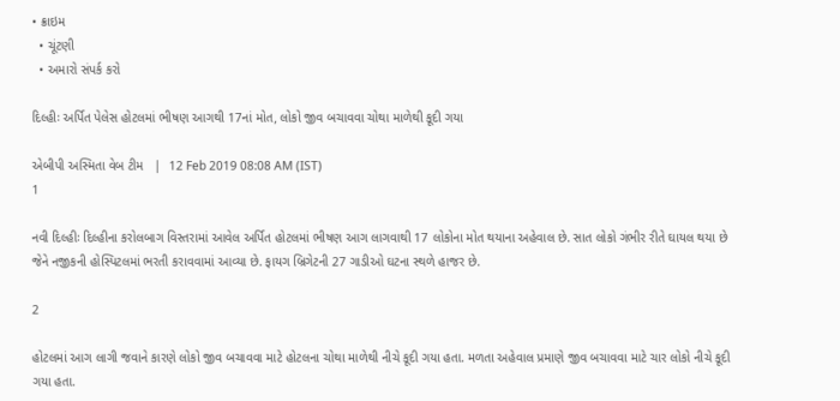• ક્રાઇમ
  • ચૂંટણી
  • અમારો સંપર્ક કરો

દિલ્હીઃ અર્પિત પેલેસ હોટલમાં ભીષણ આગથી 17નાં મોત, લોકો જીવ બચાવવા ચોથા માળેથી કૂદી ગયા

એબીપી અસ્મિતા વેબ ટીમ   |  12 Feb 2019 08:08 AM (IST)
1

નવી દિલ્હીઃ દિલ્હીના કરોલબાગ વિસ્તરામાં આવેલ અર્પિત હોટલમાં ભીષણ આગ લાગવાથી 17 લોકોના મોત થયાના અહેવાલ છે. સાત લોકો ગંભીર રીતે ઘાયલ થયા છે જેને નજીકની હોસ્પિટલમાં ભરતી કરાવવામાં આવ્યા છે. ફાયગ બ્રિગેટની 27 ગાડીઓ ઘટના સ્થળે હાજર છે.

2

હોટલમાં આગ લાગી જવાને કારણે લોકો જીવ બચાવવા માટે હોટલના ચોથા માળેથી નીચે કૂદી ગયા હતા. મળતા અહેવાલ પ્રમાણે જીવ બચાવવા માટે ચાર લોકો નીચે કૂદી ગયા હતા.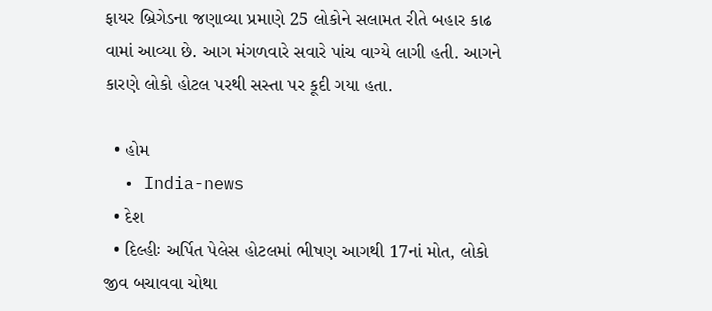ફાયર બ્રિગેડના જણાવ્યા પ્રમાણે 25 લોકોને સલામત રીતે બહાર કાઢ વામાં આવ્યા છે. આગ મંગળવારે સવારે પાંચ વાગ્યે લાગી હતી. આગને કારણે લોકો હોટલ પરથી સસ્તા પર કૂદી ગયા હતા.

  • હોમ
  • India-news
  • દેશ
  • દિલ્હીઃ અર્પિત પેલેસ હોટલમાં ભીષણ આગથી 17નાં મોત, લોકો જીવ બચાવવા ચોથા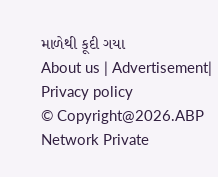માળેથી કૂદી ગયા
About us | Advertisement| Privacy policy
© Copyright@2026.ABP Network Private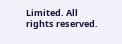Limited. All rights reserved.